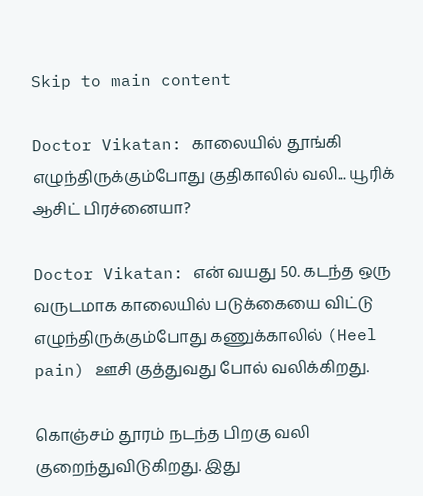Skip to main content

Doctor Vikatan: காலையில் தூங்கி எழுந்திருக்கும்போது குதிகாலில் வலி... யூரிக் ஆசிட் பிரச்னையா?

Doctor Vikatan: என் வயது 50. கடந்த ஒரு வருடமாக காலையில் படுக்கையை விட்டு எழுந்திருக்கும்போது கணுக்காலில் (Heel pain) ஊசி குத்துவது போல் வலிக்கிறது.

கொஞ்சம் தூரம் நடந்த பிறகு வலி குறைந்துவிடுகிறது. இது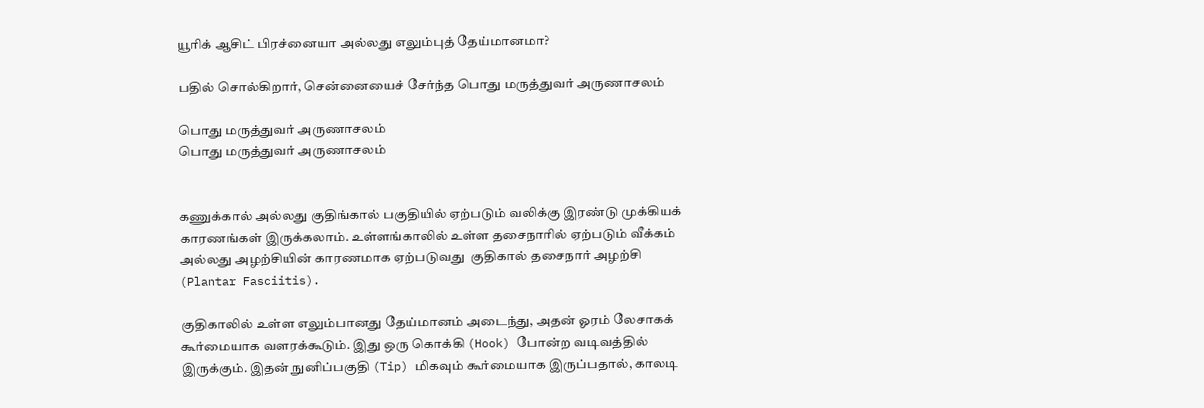யூரிக் ஆசிட் பிரச்னையா அல்லது எலும்புத் தேய்மானமா?

பதில் சொல்கிறார், சென்னையைச் சேர்ந்த பொது மருத்துவர் அருணாசலம்

பொது மருத்துவர் அருணாசலம்
பொது மருத்துவர் அருணாசலம்


கணுக்கால் அல்லது குதிங்கால் பகுதியில் ஏற்படும் வலிக்கு இரண்டு முக்கியக் காரணங்கள் இருக்கலாம். உள்ளங்காலில் உள்ள தசைநாரில் ஏற்படும் வீக்கம் அல்லது அழற்சியின் காரணமாக ஏற்படுவது  குதிகால் தசைநார் அழற்சி (Plantar Fasciitis).

குதிகாலில் உள்ள எலும்பானது தேய்மானம் அடைந்து, அதன் ஓரம் லேசாகக் கூர்மையாக வளரக்கூடும். இது ஒரு கொக்கி (Hook) போன்ற வடிவத்தில் இருக்கும். இதன் நுனிப்பகுதி (Tip) மிகவும் கூர்மையாக இருப்பதால், காலடி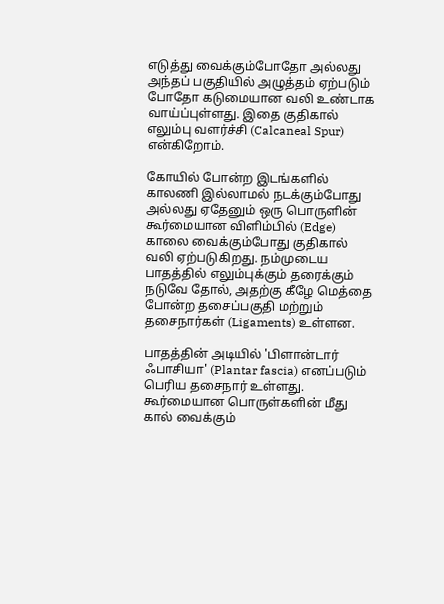எடுத்து வைக்கும்போதோ அல்லது அந்தப் பகுதியில் அழுத்தம் ஏற்படும் போதோ கடுமையான வலி உண்டாக வாய்ப்புள்ளது. இதை குதிகால் எலும்பு வளர்ச்சி (Calcaneal Spur) என்கிறோம்.

கோயில் போன்ற இடங்களில் காலணி இல்லாமல் நடக்கும்போது அல்லது ஏதேனும் ஒரு பொருளின் கூர்மையான விளிம்பில் (Edge) காலை வைக்கும்போது குதிகால் வலி ஏற்படுகிறது. நம்முடைய பாதத்தில் எலும்புக்கும் தரைக்கும் நடுவே தோல், அதற்கு கீழே மெத்தை போன்ற தசைப்பகுதி மற்றும் தசைநார்கள் (Ligaments) உள்ளன.

பாதத்தின் அடியில் 'பிளான்டார் ஃபாசியா' (Plantar fascia) எனப்படும் பெரிய தசைநார் உள்ளது. கூர்மையான பொருள்களின் மீது கால் வைக்கும்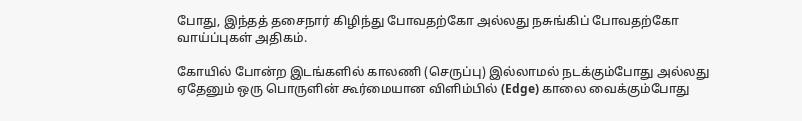போது, இந்தத் தசைநார் கிழிந்து போவதற்கோ அல்லது நசுங்கிப் போவதற்கோ வாய்ப்புகள் அதிகம்.

கோயில் போன்ற இடங்களில் காலணி (செருப்பு) இல்லாமல் நடக்கும்போது அல்லது ஏதேனும் ஒரு பொருளின் கூர்மையான விளிம்பில் (Edge) காலை வைக்கும்போது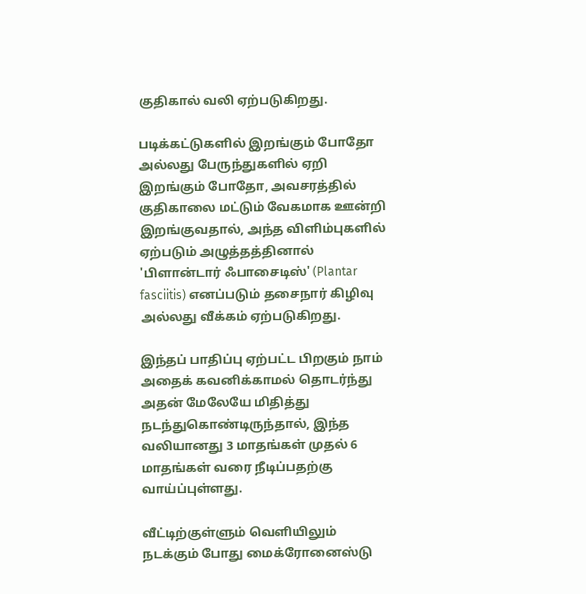குதிகால் வலி ஏற்படுகிறது.

படிக்கட்டுகளில் இறங்கும் போதோ அல்லது பேருந்துகளில் ஏறி இறங்கும் போதோ, அவசரத்தில் குதிகாலை மட்டும் வேகமாக ஊன்றி இறங்குவதால், அந்த விளிம்புகளில் ஏற்படும் அழுத்தத்தினால் 'பிளான்டார் ஃபாசைடிஸ்' (Plantar fasciitis) எனப்படும் தசைநார் கிழிவு அல்லது வீக்கம் ஏற்படுகிறது.

இந்தப் பாதிப்பு ஏற்பட்ட பிறகும் நாம் அதைக் கவனிக்காமல் தொடர்ந்து அதன் மேலேயே மிதித்து நடந்துகொண்டிருந்தால், இந்த வலியானது 3 மாதங்கள் முதல் 6 மாதங்கள் வரை நீடிப்பதற்கு வாய்ப்புள்ளது.

வீட்டிற்குள்ளும் வெளியிலும் நடக்கும் போது மைக்ரோனைஸ்டு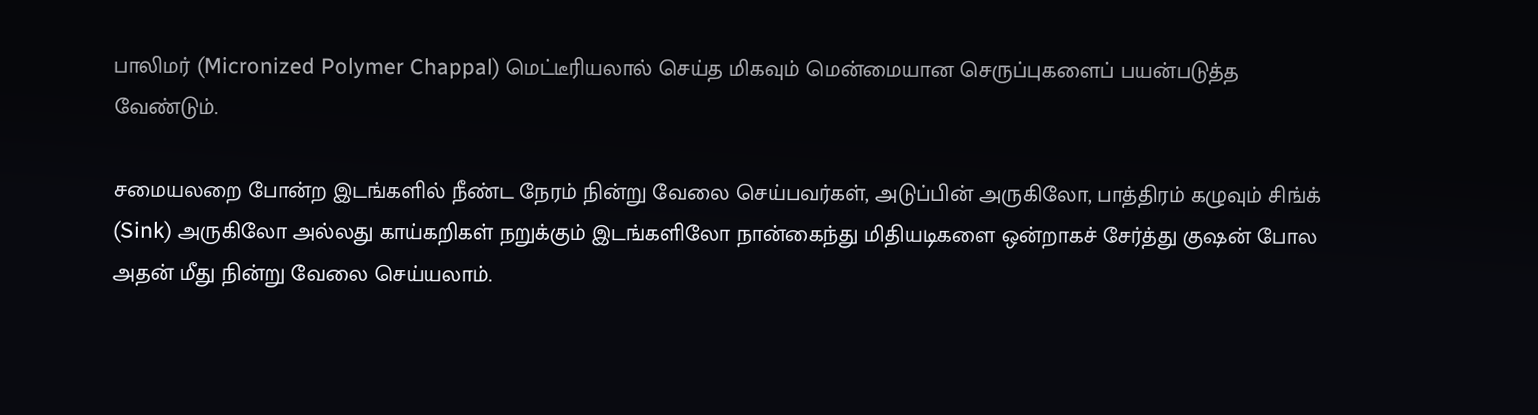பாலிமர் (Micronized Polymer Chappal) மெட்டீரியலால் செய்த மிகவும் மென்மையான செருப்புகளைப் பயன்படுத்த வேண்டும்.

சமையலறை போன்ற இடங்களில் நீண்ட நேரம் நின்று வேலை செய்பவர்கள், அடுப்பின் அருகிலோ, பாத்திரம் கழுவும் சிங்க் (Sink) அருகிலோ அல்லது காய்கறிகள் நறுக்கும் இடங்களிலோ நான்கைந்து மிதியடிகளை ஒன்றாகச் சேர்த்து குஷன் போல அதன் மீது நின்று வேலை செய்யலாம்.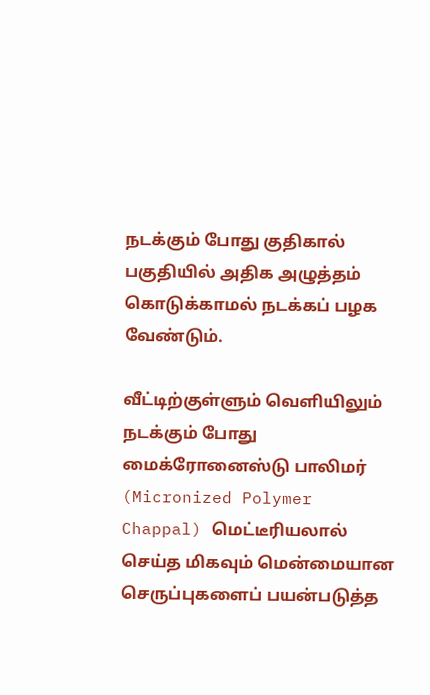நடக்கும் போது குதிகால் பகுதியில் அதிக அழுத்தம் கொடுக்காமல் நடக்கப் பழக வேண்டும்.

வீட்டிற்குள்ளும் வெளியிலும் நடக்கும் போது மைக்ரோனைஸ்டு பாலிமர் (Micronized Polymer Chappal) மெட்டீரியலால் செய்த மிகவும் மென்மையான செருப்புகளைப் பயன்படுத்த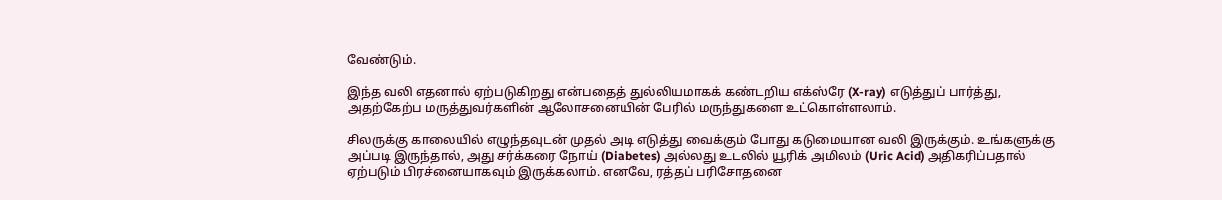வேண்டும்.

இந்த வலி எதனால் ஏற்படுகிறது என்பதைத் துல்லியமாகக் கண்டறிய எக்ஸ்ரே (X-ray) எடுத்துப் பார்த்து, அதற்கேற்ப மருத்துவர்களின் ஆலோசனையின் பேரில் மருந்துகளை உட்கொள்ளலாம்.

சிலருக்கு காலையில் எழுந்தவுடன் முதல் அடி எடுத்து வைக்கும் போது கடுமையான வலி இருக்கும். உங்களுக்கு அப்படி இருந்தால், அது சர்க்கரை நோய் (Diabetes) அல்லது உடலில் யூரிக் அமிலம் (Uric Acid) அதிகரிப்பதால் ஏற்படும் பிரச்னையாகவும் இருக்கலாம். எனவே, ரத்தப் பரிசோதனை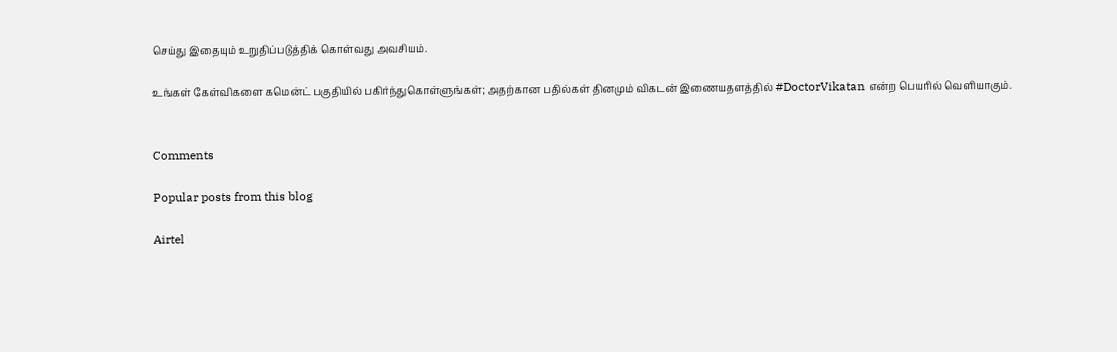செய்து இதையும் உறுதிப்படுத்திக் கொள்வது அவசியம்.

உங்கள் கேள்விகளை கமென்ட் பகுதியில் பகிர்ந்துகொள்ளுங்கள்; அதற்கான பதில்கள் தினமும் விகடன் இணையதளத்தில் #DoctorVikatan என்ற பெயரில் வெளியாகும்.


Comments

Popular posts from this blog

Airtel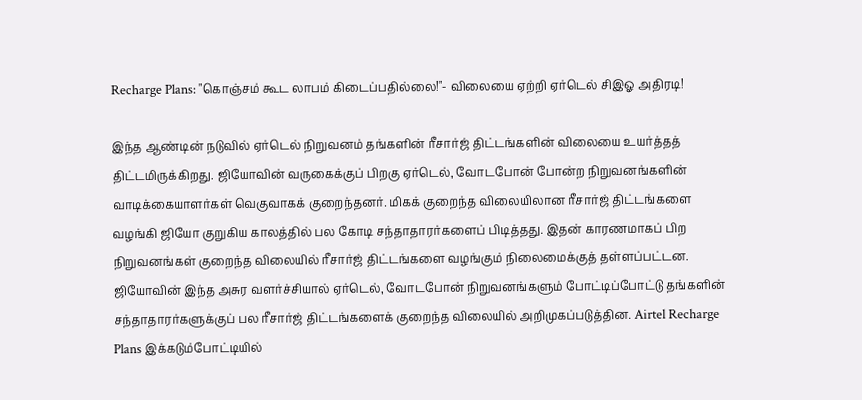Recharge Plans: "கொஞ்சம் கூட லாபம் கிடைப்பதில்லை!"- விலையை ஏற்றி ஏர்டெல் சிஇஓ அதிரடி!

இந்த ஆண்டின் நடுவில் ஏர்டெல் நிறுவனம் தங்களின் ரீசார்ஜ் திட்டங்களின் விலையை உயர்த்தத் திட்டமிருக்கிறது. ஜியோவின் வருகைக்குப் பிறகு ஏர்டெல், வோடபோன் போன்ற நிறுவனங்களின் வாடிக்கையாளர்கள் வெகுவாகக் குறைந்தனர். மிகக் குறைந்த விலையிலான ரீசார்ஜ் திட்டங்களை வழங்கி ஜியோ குறுகிய காலத்தில் பல கோடி சந்தாதாரர்களைப் பிடித்தது. இதன் காரணமாகப் பிற நிறுவனங்கள் குறைந்த விலையில் ரீசார்ஜ் திட்டங்களை வழங்கும் நிலைமைக்குத் தள்ளப்பட்டன. ஜியோவின் இந்த அசுர வளர்ச்சியால் ஏர்டெல், வோடபோன் நிறுவனங்களும் போட்டிப்போட்டு தங்களின் சந்தாதாரர்களுக்குப் பல ரீசார்ஜ் திட்டங்களைக் குறைந்த விலையில் அறிமுகப்படுத்தின. Airtel Recharge Plans இக்கடும்போட்டியில்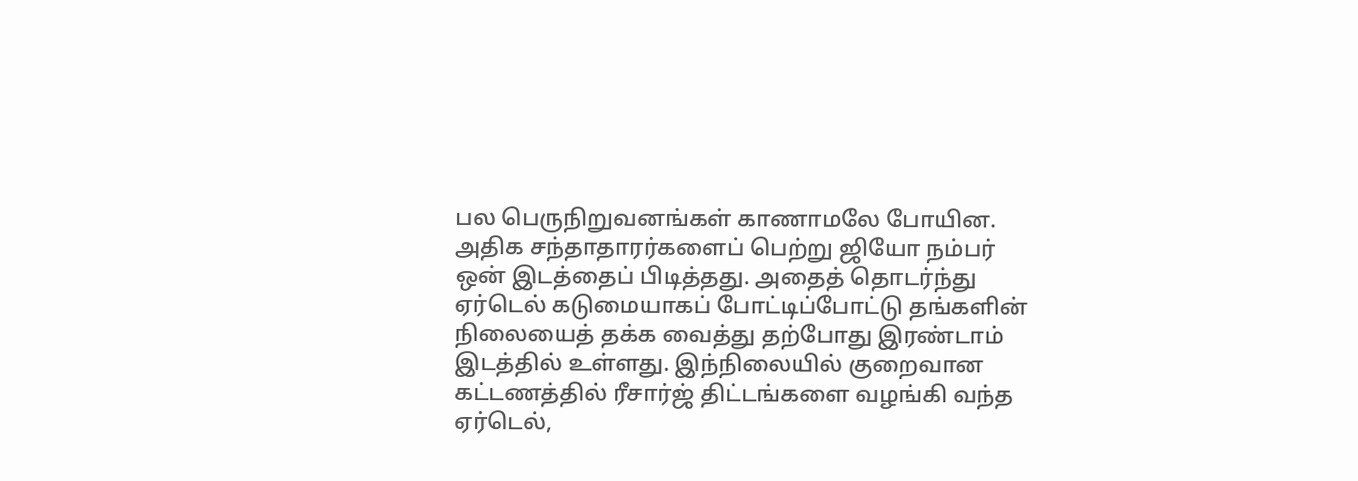பல பெருநிறுவனங்கள் காணாமலே போயின. அதிக சந்தாதாரர்களைப் பெற்று ஜியோ நம்பர் ஒன் இடத்தைப் பிடித்தது. அதைத் தொடர்ந்து ஏர்டெல் கடுமையாகப் போட்டிப்போட்டு தங்களின் நிலையைத் தக்க வைத்து தற்போது இரண்டாம் இடத்தில் உள்ளது. இந்நிலையில் குறைவான கட்டணத்தில் ரீசார்ஜ் திட்டங்களை வழங்கி வந்த ஏர்டெல்,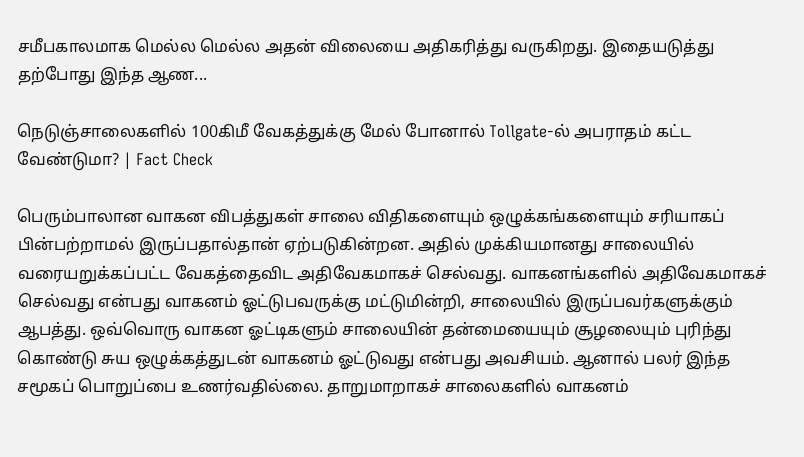சமீபகாலமாக மெல்ல மெல்ல அதன் விலையை அதிகரித்து வருகிறது. இதையடுத்து தற்போது இந்த ஆண...

நெடுஞ்சாலைகளில் 100கிமீ வேகத்துக்கு மேல் போனால் Tollgate-ல் அபராதம் கட்ட வேண்டுமா? | Fact Check

பெரும்பாலான வாகன விபத்துகள் சாலை விதிகளையும் ஒழுக்கங்களையும் சரியாகப் பின்பற்றாமல் இருப்பதால்தான் ஏற்படுகின்றன. அதில் முக்கியமானது சாலையில் வரையறுக்கப்பட்ட வேகத்தைவிட அதிவேகமாகச் செல்வது. வாகனங்களில் அதிவேகமாகச் செல்வது என்பது வாகனம் ஓட்டுபவருக்கு மட்டுமின்றி, சாலையில் இருப்பவர்களுக்கும் ஆபத்து. ஒவ்வொரு வாகன ஓட்டிகளும் சாலையின் தன்மையையும் சூழலையும் புரிந்து கொண்டு சுய ஒழுக்கத்துடன் வாகனம் ஓட்டுவது என்பது அவசியம். ஆனால் பலர் இந்த சமூகப் பொறுப்பை உணர்வதில்லை. தாறுமாறாகச் சாலைகளில் வாகனம்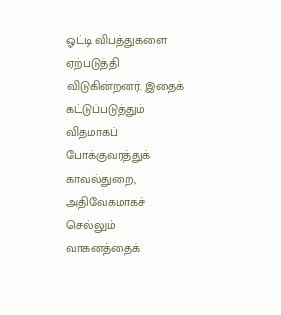ஓட்டி விபத்துகளை ஏற்படுத்தி விடுகின்றனர். இதைக் கட்டுப்படுத்தும் விதமாகப் போக்குவரத்துக் காவல்துறை, அதிவேகமாகச் செல்லும் வாகனத்தைக்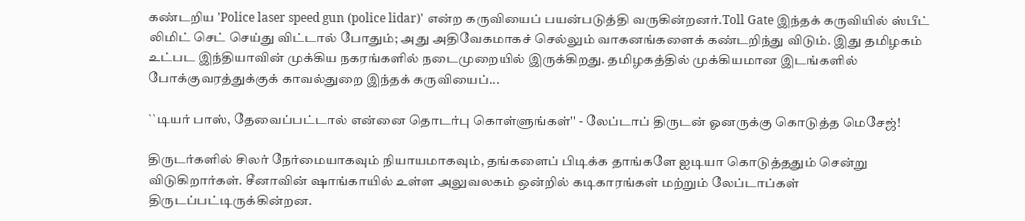கண்டறிய 'Police laser speed gun (police lidar)' என்ற கருவியைப் பயன்படுத்தி வருகின்றனர்.Toll Gate இந்தக் கருவியில் ஸ்பீட் லிமிட் செட் செய்து விட்டால் போதும்; அது அதிவேகமாகச் செல்லும் வாகனங்களைக் கண்டறிந்து விடும். இது தமிழகம் உட்பட இந்தியாவின் முக்கிய நகரங்களில் நடைமுறையில் இருக்கிறது. தமிழகத்தில் முக்கியமான இடங்களில் போக்குவரத்துக்குக் காவல்துறை இந்தக் கருவியைப்...

``டியர் பாஸ், தேவைப்பட்டால் என்னை தொடர்பு கொள்ளுங்கள்'' - லேப்டாப் திருடன் ஓனருக்கு கொடுத்த மெசேஜ்!

திருடர்களில் சிலர் நேர்மையாகவும் நியாயமாகவும், தங்களைப் பிடிக்க தாங்களே ஐடியா கொடுத்ததும் சென்று விடுகிறார்கள். சீனாவின் ஷாங்காயில் உள்ள அலுவலகம் ஒன்றில் கடிகாரங்கள் மற்றும் லேப்டாப்கள் திருடப்பட்டிருக்கின்றன.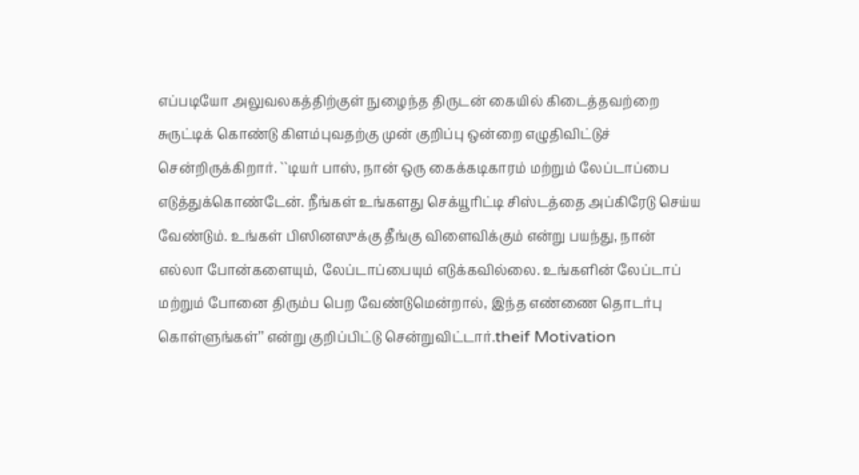எப்படியோ அலுவலகத்திற்குள் நுழைந்த திருடன் கையில் கிடைத்தவற்றை சுருட்டிக் கொண்டு கிளம்புவதற்கு முன் குறிப்பு ஒன்றை எழுதிவிட்டுச் சென்றிருக்கிறார். ``டியர் பாஸ், நான் ஒரு கைக்கடிகாரம் மற்றும் லேப்டாப்பை எடுத்துக்கொண்டேன். நீங்கள் உங்களது செக்யூரிட்டி சிஸ்டத்தை அப்கிரேடு செய்ய வேண்டும். உங்கள் பிஸினஸுக்கு தீங்கு விளைவிக்கும் என்று பயந்து, நான் எல்லா போன்களையும், லேப்டாப்பையும் எடுக்கவில்லை. உங்களின் லேப்டாப் மற்றும் போனை திரும்ப பெற வேண்டுமென்றால், இந்த எண்ணை தொடர்பு கொள்ளுங்கள்’’ என்று குறிப்பிட்டு சென்றுவிட்டார்.theif Motivation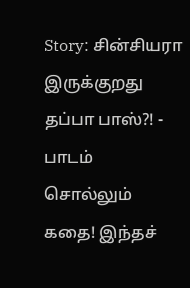Story: சின்சியரா இருக்குறது தப்பா பாஸ்?! - பாடம் சொல்லும் கதை! இந்தச்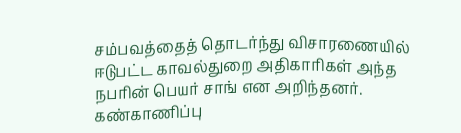சம்பவத்தைத் தொடர்ந்து விசாரணையில் ஈடுபட்ட காவல்துறை அதிகாரிகள் அந்த நபரின் பெயர் சாங் என அறிந்தனர். கண்காணிப்பு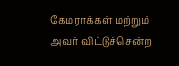கேமராக்கள் மற்றும் அவர் விட்டுச்சென்ற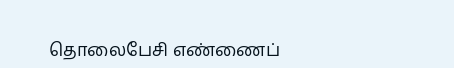தொலைபேசி எண்ணைப்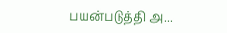பயன்படுத்தி அ...